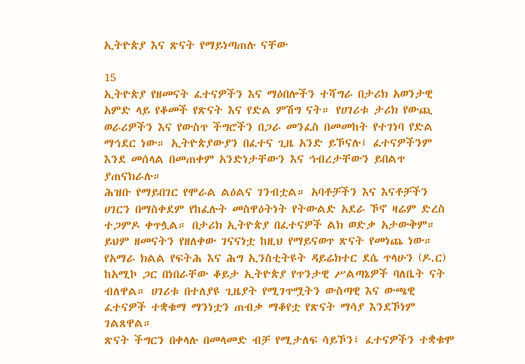ኢትዮጵያ እና ጽናት የማይነጣጠሉ ናቸው

15
ኢትዮጵያ የዘመናት ፈተናዎችን እና ማዕበሎችን ተሻግራ በታሪክ አወንታዊ አምድ ላይ የቆመች የጽናት እና የድል ምሽግ ናት። የሀገሪቱ ታሪክ የውጪ ወራሪዎችን እና የውስጥ ችግሮችን በጋራ መንፈስ በመመከት የተገነባ የድል ማኅደር ነው። ኢትዮጵያውያን በፈተና ጊዜ አንድ ይኾናሉ፤ ፈተናዎችንም እንደ መሰላል በመጠቀም አንድነታቸውን እና ኅብረታቸውን ይበልጥ ያጠናክራሉ።
ሕዝቡ የማይበገር የሞራል ልዕልና ገንብቷል። አባቶቻችን እና እናቶቻችን ሀገርን በማስቀደም የከፈሉት መስዋዕትነት የትውልድ አደራ ኾኖ ዛሬም ድረስ ተጋምዶ ቀጥሏል። በታሪክ ኢትዮጵያ በፈተናዎች ልክ ወድቃ አታውቅም። ይህም ዘመናትን የዘለቀው ገናናነቷ ከዚህ የማይናወጥ ጽናት የመነጨ ነው።
የአማራ ክልል የፍትሕ እና ሕግ ኢንስቲትዩት ዳይሬክተር ደሴ ጥላሁን (ዶ.ር) ከአሚኮ ጋር በነበራቸው ቆይታ ኢትዮጵያ የጥንታዊ ሥልጣኔዎች ባለቤት ናት ብለዋል። ሀገሪቱ በተለያዩ ጊዜያት የሚገጥሟትን ውስጣዊ እና ውጫዊ ፈተናዎች ተቋቁማ ማንነቷን ጠብቃ ማቆየቷ የጽናት ማሳያ እንደኾነም ገልጸዋል።
ጽናት ችግርን በቀላሉ በመላመድ ብቻ የሚታለፍ ሳይኾን፤ ፈተናዎችን ተቋቁሞ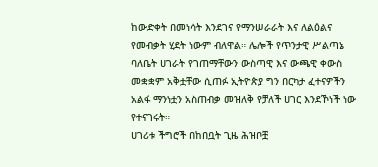ከውድቀት በመነሳት እንደገና የማንሠራራት እና ለልዕልና የመብቃት ሂደት ነውም ብለዋል። ሌሎች የጥንታዊ ሥልጣኔ ባለቤት ሀገራት የገጠማቸውን ውስጣዊ እና ውጫዊ ቀውስ መቋቋም አቅቷቸው ሲጠፉ ኢትዮጵያ ግን በርካታ ፈተናዎችን አልፋ ማንነቷን አስጠብቃ መዝለቅ የቻለች ሀገር እንደኾነች ነው የተናገሩት።
ሀገሪቱ ችግሮች በከበቧት ጊዜ ሕዝቦቿ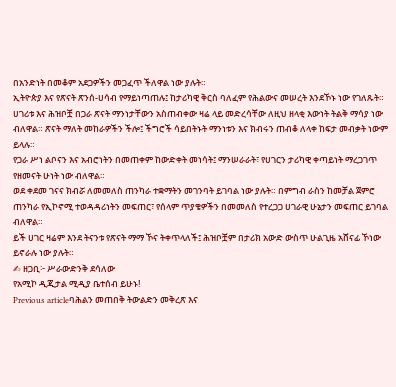በአንድነት በመቆም አደጋዎችን መጋፈጥ ችለዋል ነው ያሉት።
ኢትዮጵያ እና የጽናት ጽንሰ-ሀሳብ የማይነጣጠሉ፤ ከታሪካዊ ቅርስ ባለፈም የሕልውና መሠረት እንደኾኑ ነው የገለጹት። ሀገሪቱ እና ሕዝቦቿ በጋራ ጽናት ማንነታቸውን አስጠብቀው ዛሬ ላይ መድረሳቸው ለዚህ ዘላቂ እውነት ትልቅ ማሳያ ነው ብለዋል። ጽናት ማለት መከራዎችን ችሎ፤ ችግሮች ሳይበትኑት ማንነቱን እና ክብሩን ጠብቆ ለላቀ ከፍታ መብቃት ነውም ይላሉ።
የጋራ ሥነ ልቦናን እና አብሮነትን በመጠቀም ከውድቀት መነሳት፤ ማንሠራራት፣ የሀገርን ታሪካዊ ቀጣይነት ማረጋገጥ የዘመናት ሁነት ነው ብለዋል።
ወደ ቀደመ ገናና ክብሯ ለመመለስ ጠንካራ ተቋማትን መገንባት ይገባል ነው ያሉት። በምግብ ራስን ከመቻል ጀምሮ ጠንካራ የኢኮኖሚ ተወዳዳሪነትን መፍጠር፣ የሰላም ጥያቄዎችን በመመለስ የተረጋጋ ሀገራዊ ሁኔታን መፍጠር ይገባል ብለዋል።
ይች ሀገር ዛሬም እንደ ትናንቱ የጽናት ማማ ኾና ትቀጥላለች፤ ሕዝቦቿም በታሪክ አውድ ውስጥ ሁልጊዜ አሸናፊ ኾነው ይኖራሉ ነው ያሉት።
✍ ዘጋቢ፦ ሥራውድንቅ ደሳለው
የአሚኮ ዲጂታል ሚዲያ ቤተሰብ ይሁኑ!
Previous articleባሕልን መጠበቅ ትውልድን መቅረጽ እና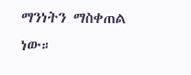ማንነትን ማስቀጠል ነው።